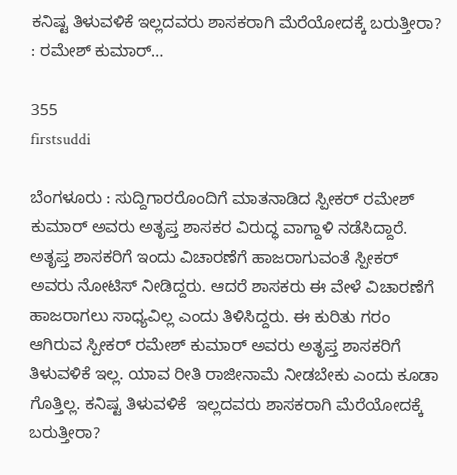ಕನಿಷ್ಟ ತಿಳುವಳಿಕೆ ಇಲ್ಲದವರು ಶಾಸಕರಾಗಿ ಮೆರೆಯೋದಕ್ಕೆ ಬರುತ್ತೀರಾ? : ರಮೇಶ್ ಕುಮಾರ್…

355
firstsuddi

ಬೆಂಗಳೂರು : ಸುದ್ದಿಗಾರರೊಂದಿಗೆ ಮಾತನಾಡಿದ ಸ್ಪೀಕರ್ ರಮೇಶ್ ಕುಮಾರ್ ಅವರು ಅತೃಪ್ತ ಶಾಸಕರ ವಿರುದ್ಧ ವಾಗ್ದಾಳಿ ನಡೆಸಿದ್ದಾರೆ. ಅತೃಪ್ತ ಶಾಸಕರಿಗೆ ಇಂದು ವಿಚಾರಣೆಗೆ ಹಾಜರಾಗುವಂತೆ ಸ್ಪೀಕರ್ ಅವರು ನೋಟಿಸ್ ನೀಡಿದ್ದರು. ಆದರೆ ಶಾಸಕರು ಈ ವೇಳೆ ವಿಚಾರಣೆಗೆ ಹಾಜರಾಗಲು ಸಾಧ್ಯವಿಲ್ಲ ಎಂದು ತಿಳಿಸಿದ್ದರು. ಈ ಕುರಿತು ಗರಂ ಆಗಿರುವ ಸ್ಪೀಕರ್ ರಮೇಶ್ ಕುಮಾರ್ ಅವರು ಅತೃಪ್ತ ಶಾಸಕರಿಗೆ ತಿಳುವಳಿಕೆ ಇಲ್ಲ. ಯಾವ ರೀತಿ ರಾಜೀನಾಮೆ ನೀಡಬೇಕು ಎಂದು ಕೂಡಾ ಗೊತ್ತಿಲ್ಲ. ಕನಿಷ್ಟ ತಿಳುವಳಿಕೆ  ಇಲ್ಲದವರು ಶಾಸಕರಾಗಿ ಮೆರೆಯೋದಕ್ಕೆ ಬರುತ್ತೀರಾ?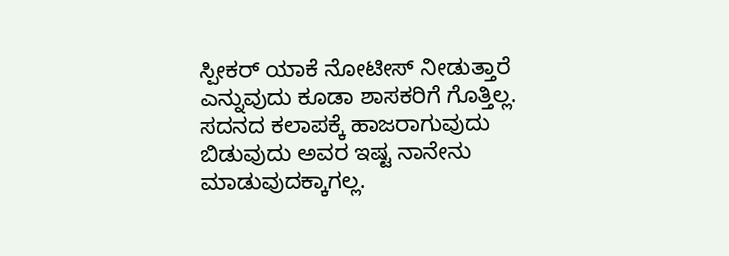ಸ್ಪೀಕರ್ ಯಾಕೆ ನೋಟೀಸ್ ನೀಡುತ್ತಾರೆ ಎನ್ನುವುದು ಕೂಡಾ ಶಾಸಕರಿಗೆ ಗೊತ್ತಿಲ್ಲ. ಸದನದ ಕಲಾಪಕ್ಕೆ ಹಾಜರಾಗುವುದು ಬಿಡುವುದು ಅವರ ಇಷ್ಟ ನಾನೇನು ಮಾಡುವುದಕ್ಕಾಗಲ್ಲ.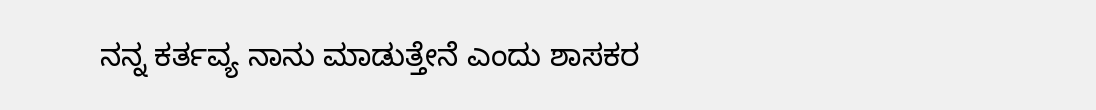ನನ್ನ ಕರ್ತವ್ಯ ನಾನು ಮಾಡುತ್ತೇನೆ ಎಂದು ಶಾಸಕರ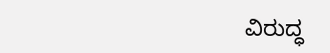ವಿರುದ್ಧ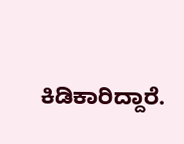ಕಿಡಿಕಾರಿದ್ದಾರೆ.